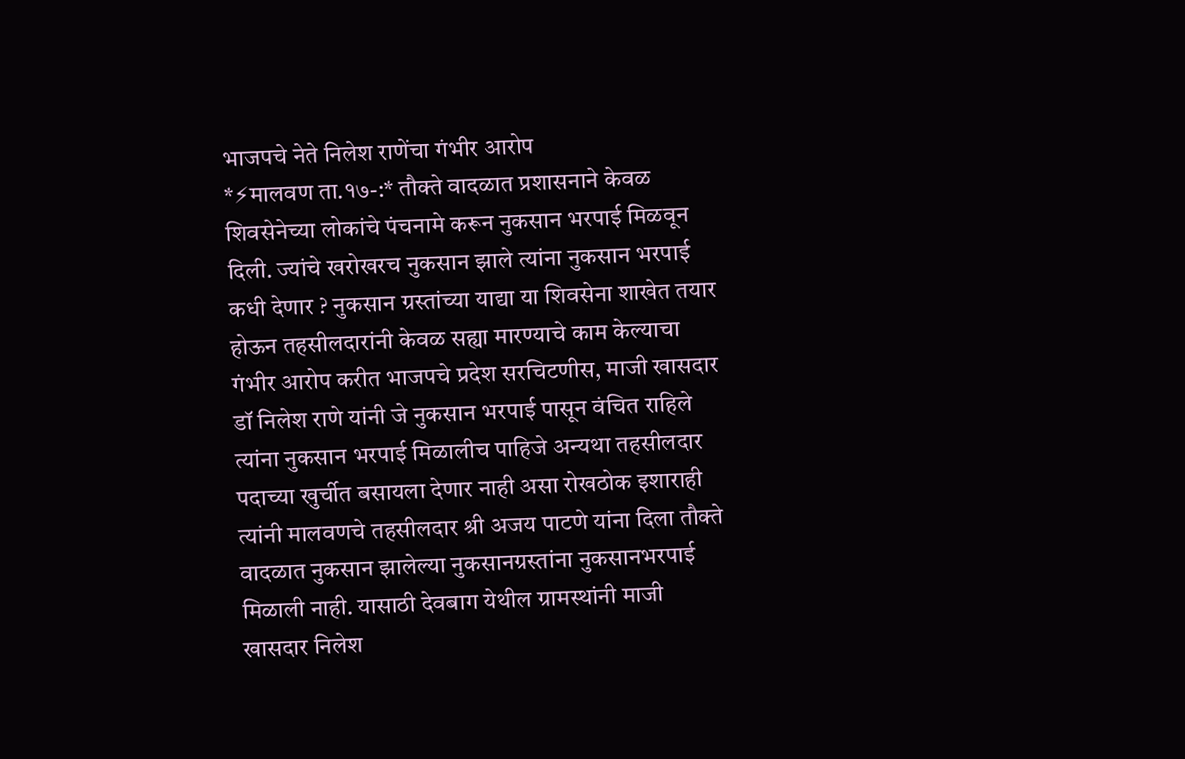भाजपचे नेते निलेश राणेंचा गंभीर आरोप
*⚡मालवण ता.१७-:* तौक्ते वादळात प्रशासनाने केवळ शिवसेनेच्या लोकांचे पंचनामे करून नुकसान भरपाई मिळवून दिली. ज्यांचे खरोखरच नुकसान झाले त्यांना नुकसान भरपाई कधी देणार ? नुकसान ग्रस्तांच्या याद्या या शिवसेना शाखेत तयार होऊन तहसीलदारांनी केवळ सह्या मारण्याचे काम केल्याचा गंभीर आरोप करीत भाजपचे प्रदेश सरचिटणीस, माजी खासदार डॉ निलेश राणे यांनी जे नुकसान भरपाई पासून वंचित राहिले त्यांना नुकसान भरपाई मिळालीच पाहिजे अन्यथा तहसीलदार पदाच्या खुर्चीत बसायला देणार नाही असा रोखठोक इशाराही त्यांनी मालवणचे तहसीलदार श्री अजय पाटणे यांना दिला तौक्ते वादळात नुकसान झालेल्या नुकसानग्रस्तांना नुकसानभरपाई मिळाली नाही. यासाठी देवबाग येथील ग्रामस्थांनी माजी खासदार निलेश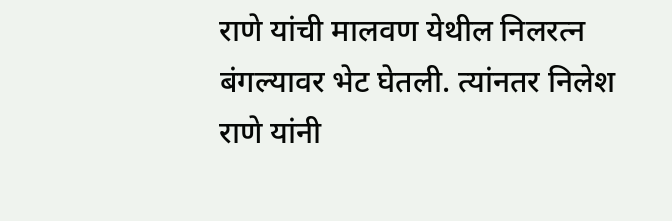राणे यांची मालवण येथील निलरत्न बंगल्यावर भेट घेतली. त्यांनतर निलेश राणे यांनी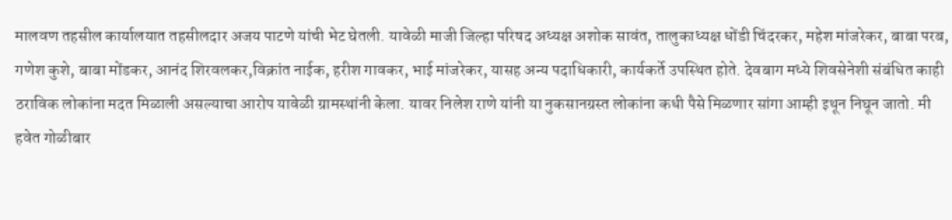मालवण तहसील कार्यालयात तहसीलदार अजय पाटणे यांची भेट घेतली. यावेळी माजी जिल्हा परिषद अध्यक्ष अशोक सावंत, तालुकाध्यक्ष धोंडी चिंदरकर, महेश मांजरेकर, बाबा परब, गणेश कुशे, बाबा मोंडकर, आनंद शिरवलकर,विक्रांत नाईक, हरीश गावकर, भाई मांजरेकर, यासह अन्य पदाधिकारी, कार्यकर्ते उपस्थित होते. देवबाग मध्ये शिवसेनेशी संबंधित काही ठराविक लोकांना मदत मिळाली असल्याचा आरोप यावेळी ग्रामस्थांनी केला. यावर निलेश राणे यांनी या नुकसानग्रस्त लोकांना कधी पैसे मिळणार सांगा आम्ही इथून निघून जातो. मी हवेत गोळीबार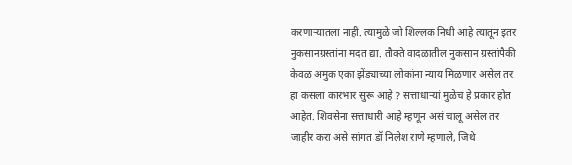करणाऱ्यातला नाही. त्यामुळे जो शिल्लक निधी आहे त्यातून इतर नुकसानग्रस्तांना मदत द्या. तौक्ते वादळातील नुकसान ग्रस्तांपैकी केवळ अमुक एका झेंड्याच्या लोकांना न्याय मिळणार असेल तर हा कसला कारभार सुरू आहे ? सत्ताधाऱ्यां मुळेच हे प्रकार होत आहेत. शिवसेना सत्ताधारी आहे म्हणून असं चालू असेल तर जाहीर करा असे सांगत डॉ निलेश राणे म्हणाले, जिथे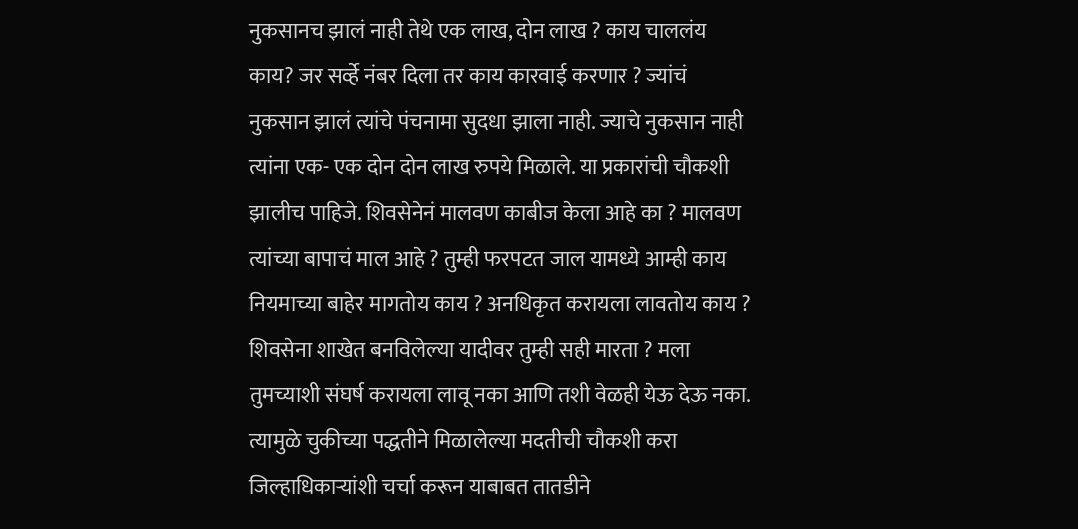नुकसानच झालं नाही तेथे एक लाख, दोन लाख ? काय चाललंय काय? जर सर्व्हे नंबर दिला तर काय कारवाई करणार ? ज्यांचं नुकसान झालं त्यांचे पंचनामा सुदधा झाला नाही. ज्याचे नुकसान नाही त्यांना एक- एक दोन दोन लाख रुपये मिळाले. या प्रकारांची चौकशी झालीच पाहिजे. शिवसेनेनं मालवण काबीज केला आहे का ? मालवण त्यांच्या बापाचं माल आहे ? तुम्ही फरपटत जाल यामध्ये आम्ही काय नियमाच्या बाहेर मागतोय काय ? अनधिकृत करायला लावतोय काय ? शिवसेना शाखेत बनविलेल्या यादीवर तुम्ही सही मारता ? मला तुमच्याशी संघर्ष करायला लावू नका आणि तशी वेळही येऊ देऊ नका. त्यामुळे चुकीच्या पद्धतीने मिळालेल्या मदतीची चौकशी करा जिल्हाधिकाऱ्यांशी चर्चा करून याबाबत तातडीने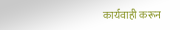कार्यवाही करून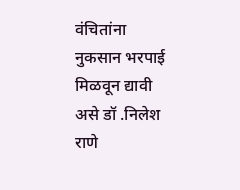वंचितांना नुकसान भरपाई मिळवून द्यावी असे डॉ .निलेश राणे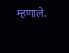म्हणाले.